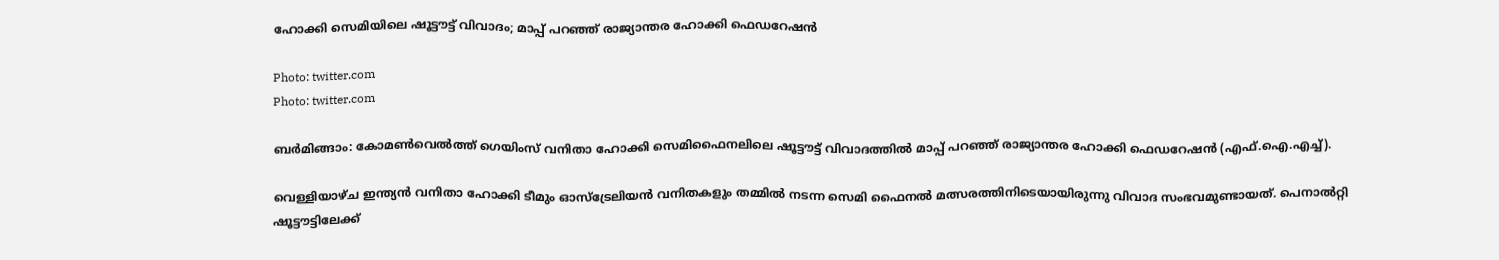ഹോക്കി സെമിയിലെ ഷൂട്ടൗട്ട് വിവാദം; മാപ്പ് പറഞ്ഞ് രാജ്യാന്തര ഹോക്കി ഫെഡറേഷന്‍

Photo: twitter.com
Photo: twitter.com

ബര്‍മിങ്ങാം: കോമണ്‍വെല്‍ത്ത് ഗെയിംസ് വനിതാ ഹോക്കി സെമിഫൈനലിലെ ഷൂട്ടൗട്ട് വിവാദത്തില്‍ മാപ്പ് പറഞ്ഞ് രാജ്യാന്തര ഹോക്കി ഫെഡറേഷന്‍ (എഫ്.ഐ.എച്ച്).

വെള്ളിയാഴ്ച ഇന്ത്യന്‍ വനിതാ ഹോക്കി ടീമും ഓസ്‌ട്രേലിയന്‍ വനിതകളും തമ്മില്‍ നടന്ന സെമി ഫൈനല്‍ മത്സരത്തിനിടെയായിരുന്നു വിവാദ സംഭവമുണ്ടായത്. പെനാല്‍റ്റി ഷൂട്ടൗട്ടിലേക്ക്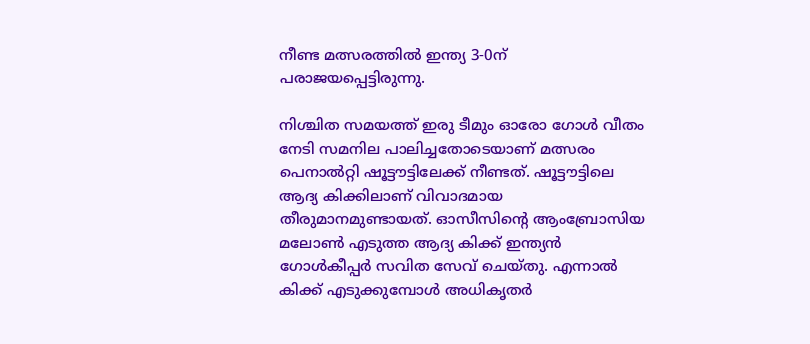നീണ്ട മത്സരത്തില്‍ ഇന്ത്യ 3-0ന് പരാജയപ്പെട്ടിരുന്നു.

നിശ്ചിത സമയത്ത് ഇരു ടീമും ഓരോ ഗോള്‍ വീതം നേടി സമനില പാലിച്ചതോടെയാണ് മത്സരം പെനാല്‍റ്റി ഷൂട്ടൗട്ടിലേക്ക് നീണ്ടത്. ഷൂട്ടൗട്ടിലെ  ആദ്യ കിക്കിലാണ് വിവാദമായ തീരുമാനമുണ്ടായത്. ഓസീസിന്റെ ആംബ്രോസിയ മലോണ്‍ എടുത്ത ആദ്യ കിക്ക് ഇന്ത്യന്‍ ഗോള്‍കീപ്പര്‍ സവിത സേവ് ചെയ്തു. എന്നാല്‍ കിക്ക് എടുക്കുമ്പോള്‍ അധികൃതര്‍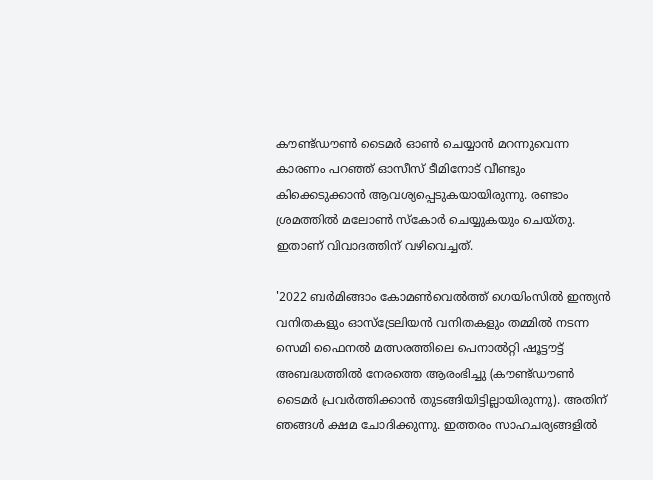കൗണ്ട്ഡൗണ്‍ ടൈമര്‍ ഓണ്‍ ചെയ്യാന്‍ മറന്നുവെന്ന കാരണം പറഞ്ഞ് ഓസീസ് ടീമിനോട് വീണ്ടും കിക്കെടുക്കാന്‍ ആവശ്യപ്പെടുകയായിരുന്നു. രണ്ടാം ശ്രമത്തില്‍ മലോണ്‍ സ്‌കോര്‍ ചെയ്യുകയും ചെയ്തു. ഇതാണ് വിവാദത്തിന് വഴിവെച്ചത്.

'2022 ബര്‍മിങ്ങാം കോമണ്‍വെല്‍ത്ത് ഗെയിംസില്‍ ഇന്ത്യന്‍ വനിതകളും ഓസ്‌ട്രേലിയന്‍ വനിതകളും തമ്മില്‍ നടന്ന സെമി ഫൈനല്‍ മത്സരത്തിലെ പെനാല്‍റ്റി ഷൂട്ടൗട്ട് അബദ്ധത്തില്‍ നേരത്തെ ആരംഭിച്ചു (കൗണ്ട്ഡൗണ്‍ ടൈമര്‍ പ്രവര്‍ത്തിക്കാന്‍ തുടങ്ങിയിട്ടില്ലായിരുന്നു). അതിന് ഞങ്ങള്‍ ക്ഷമ ചോദിക്കുന്നു. ഇത്തരം സാഹചര്യങ്ങളില്‍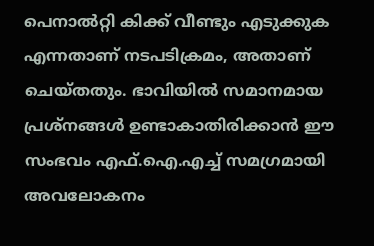പെനാല്‍റ്റി കിക്ക് വീണ്ടും എടുക്കുക എന്നതാണ് നടപടിക്രമം, അതാണ് ചെയ്തതും. ഭാവിയില്‍ സമാനമായ പ്രശ്നങ്ങള്‍ ഉണ്ടാകാതിരിക്കാന്‍ ഈ സംഭവം എഫ്.ഐ.എച്ച് സമഗ്രമായി അവലോകനം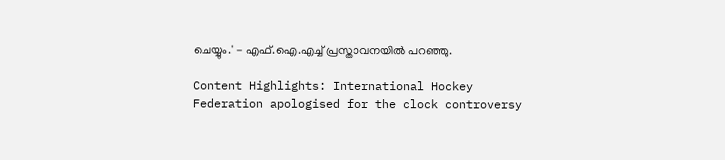ചെയ്യും.' - എഫ്.ഐ.എച്ച് പ്രസ്താവനയില്‍ പറഞ്ഞു.

Content Highlights: International Hockey Federation apologised for the clock controversy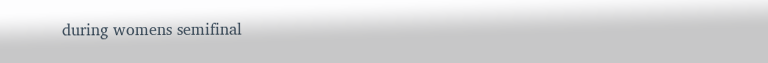during womens semifinal